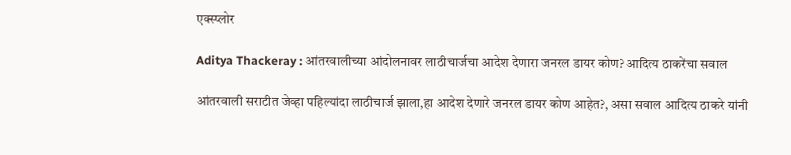एक्स्प्लोर

Aditya Thackeray : आंतरवालीच्या आंदोलनावर लाठीचार्जचा आदेश देणारा जनरल डायर कोण? आदित्य ठाकरेंचा सवाल

आंतरवाली सराटीत जेव्हा पहिल्यांदा लाठीचार्ज झाला,हा आदेश देणारे जनरल डायर कोण आहेत?, असा सवाल आदित्य ठाकरे यांनी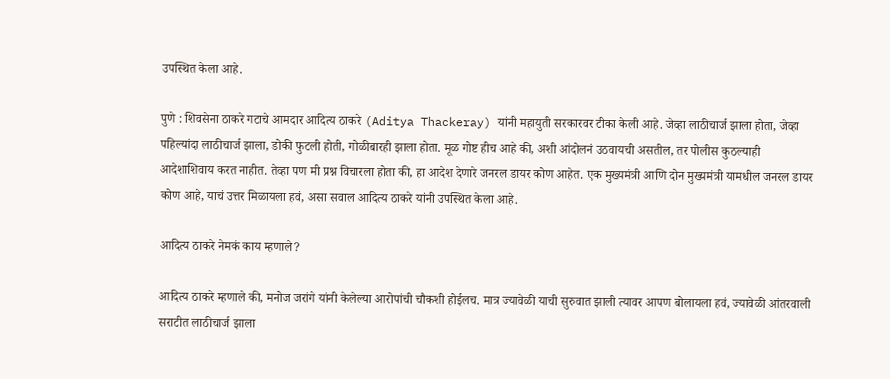उपस्थित केला आहे.

पुणे : शिवसेना ठाकरे गटाचे आमदार आदित्य ठाकरे (Aditya Thackeray) यांनी महायुती सरकारवर टीका केली आहे. जेव्हा लाठीचार्ज झाला होता, जेव्हा पहिल्यांदा लाठीचार्ज झाला, डोकी फुटली होती, गोळीबारही झाला होता. मूळ गोष्ट हीच आहे की, अशी आंदोलनं उठवायची असतील, तर पोलीस कुठल्याही आदेशाशिवाय करत नाहीत. तेव्हा पण मी प्रश्न विचारला होता की, हा आदेश देणारे जनरल डायर कोण आहेत. एक मुख्यमंत्री आणि दोन मुख्यमंत्री यामधील जनरल डायर कोण आहे, याचं उत्तर मिळायला हवं, असा सवाल आदित्य ठाकरे यांनी उपस्थित केला आहे.

आदित्य ठाकरे नेमकं काय म्हणाले?

आदित्य ठाकरे म्हणाले की, मनोज जरांगे यांनी केलेल्या आरोपांची चौकशी होईलच. मात्र ज्यावेळी याची सुरुवात झाली त्यावर आपण बोलायला हवं, ज्यावेळी आंतरवाली सराटीत लाठीचार्ज झाला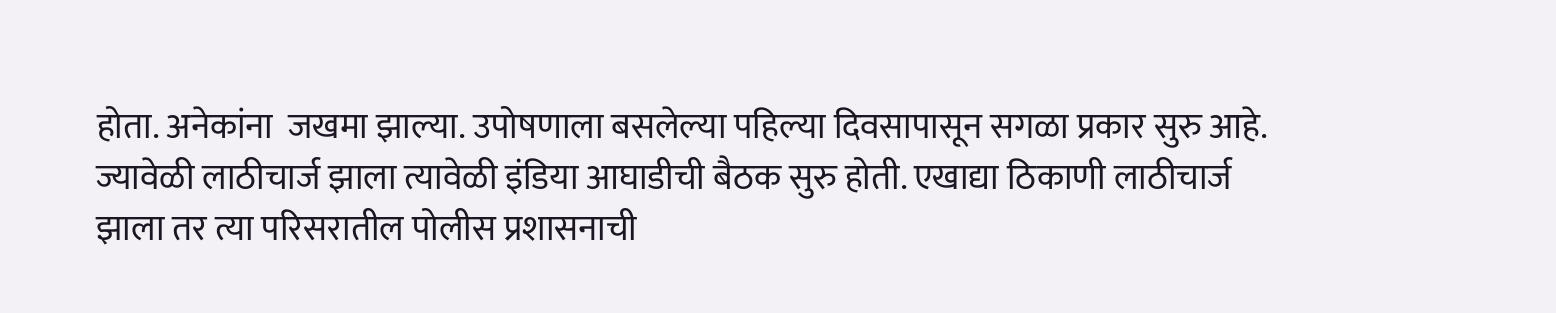होता. अनेकांना  जखमा झाल्या. उपोषणाला बसलेल्या पहिल्या दिवसापासून सगळा प्रकार सुरु आहे. ज्यावेळी लाठीचार्ज झाला त्यावेळी इंडिया आघाडीची बैठक सुरु होती. एखाद्या ठिकाणी लाठीचार्ज झाला तर त्या परिसरातील पोलीस प्रशासनाची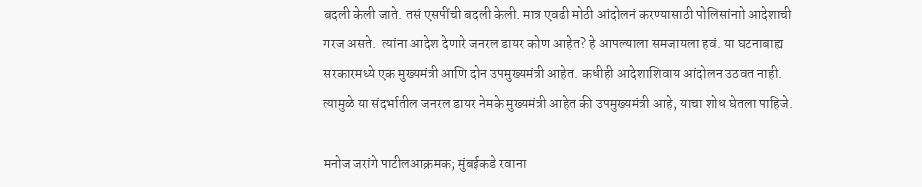बदली केली जाते. तसं एसपींची बदली केली. मात्र एवढी मोठी आंदोलनं करण्यासाठी पोलिसांनाो आदेशाची गरज असते.  त्यांना आदेश देणारे जनरल डायर कोण आहेत? हे आपल्याला समजायला हवं. या घटनाबाह्य सरकारमध्ये एक मुख्यमंत्री आणि दोन उपमुख्यमंत्री आहेत. कधीही आदेशाशिवाय आंदोलन उठवत नाही. त्यामुळे या संदर्भातील जनरल डायर नेमके मुख्यमंत्री आहेत की उपमुख्यमंत्री आहे, याचा शोध घेतला पाहिजे.

मनोज जरांगे पाटीलआक्रमक; मुंबईकडे रवाना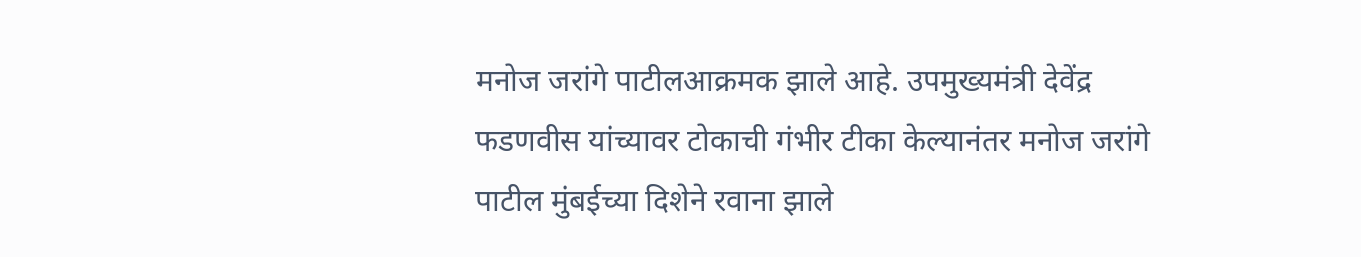मनोज जरांगे पाटीलआक्रमक झाले आहे. उपमुख्यमंत्री देवेंद्र फडणवीस यांच्यावर टोकाची गंभीर टीका केल्यानंतर मनोज जरांगे पाटील मुंबईच्या दिशेने रवाना झाले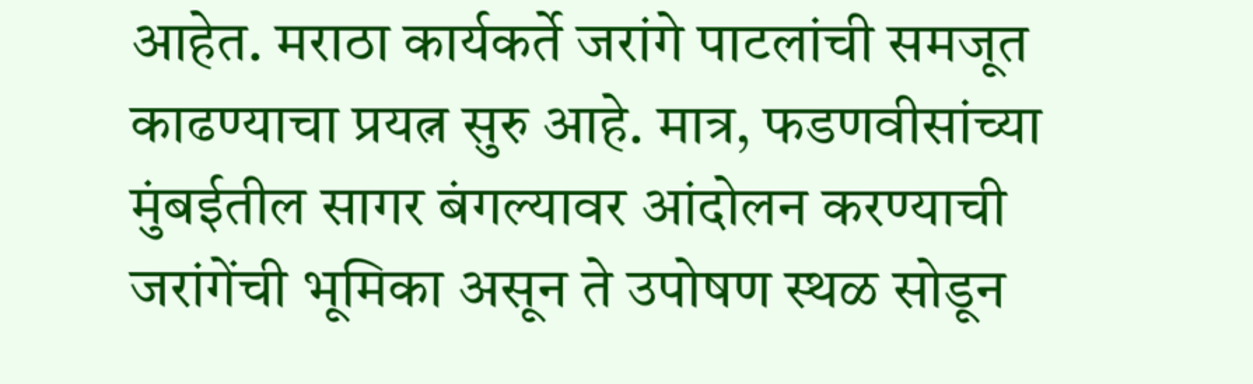आहेत. मराठा कार्यकर्ते जरांगे पाटलांची समजूत काढण्याचा प्रयत्न सुरु आहे. मात्र, फडणवीसांच्या मुंबईतील सागर बंगल्यावर आंदोलन करण्याची जरांगेंची भूमिका असून ते उपोषण स्थळ सोडून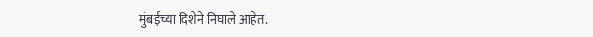मुंबईच्या दिशेने निघाले आहेत.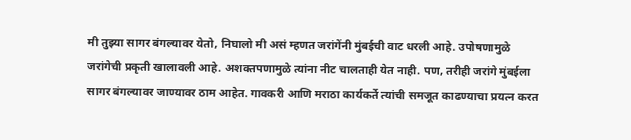मी तुझ्या सागर बंगल्यावर येतो, निघालो मी असं म्हणत जरांगेंनी मुंबईची वाट धरली आहे. उपोषणामुळे जरांगेची प्रकृती खालावली आहे. अशक्तपणामुळे त्यांना नीट चालताही येत नाही. पण, तरीही जरांगे मुंबईला सागर बंगल्यावर जाण्यावर ठाम आहेत. गावकरी आणि मराठा कार्यकर्ते त्यांची समजूत काढण्याचा प्रयत्न करत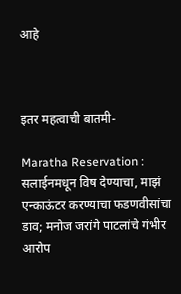आहे



इतर महत्वाची बातमी-

Maratha Reservation : सलाईनमधून विष देण्याचा, माझं एन्काऊंटर करण्याचा फडणवीसांचा डाव; मनोज जरांगे पाटलांचे गंभीर आरोप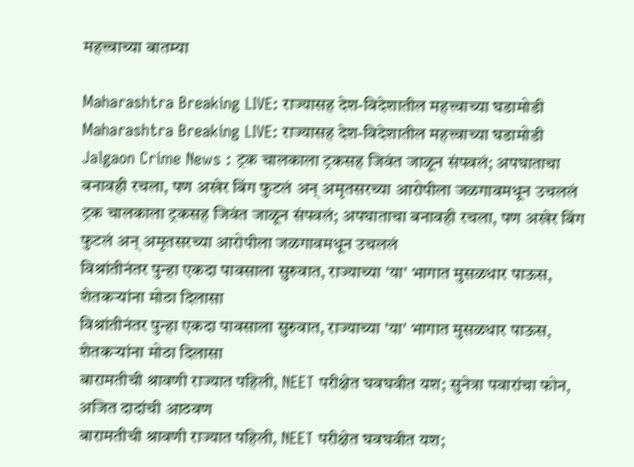महत्त्वाच्या बातम्या

Maharashtra Breaking LIVE: राज्यासह देश-विदेशातील महत्त्वाच्या घडामोडी
Maharashtra Breaking LIVE: राज्यासह देश-विदेशातील महत्त्वाच्या घडामोडी
Jalgaon Crime News : ट्रक चालकाला ट्रकसह जिवंत जाळून संपवलं; अपघाताचा बनावही रचला, पण अखेर बिंग फुटलं अन् अमृतसरच्या आरोपीला जळगावमधून उचललं
ट्रक चालकाला ट्रकसह जिवंत जाळून संपवलं; अपघाताचा बनावही रचला, पण अखेर बिंग फुटलं अन् अमृतसरच्या आरोपीला जळगावमधून उचललं
विश्रांतीनंतर पुन्हा एकदा पावसाला सुरुवात, राज्याच्या 'या' भागात मुसळधार पाऊस, शेतकऱ्यांना मोठा दिलासा
विश्रांतीनंतर पुन्हा एकदा पावसाला सुरुवात, राज्याच्या 'या' भागात मुसळधार पाऊस, शेतकऱ्यांना मोठा दिलासा
बारामतीची श्रावणी राज्यात पहिली, NEET परीक्षेत घवघवीत यश; सुनेत्रा पवारांचा फोन, अजित दादांची आठवण
बारामतीची श्रावणी राज्यात पहिली, NEET परीक्षेत घवघवीत यश;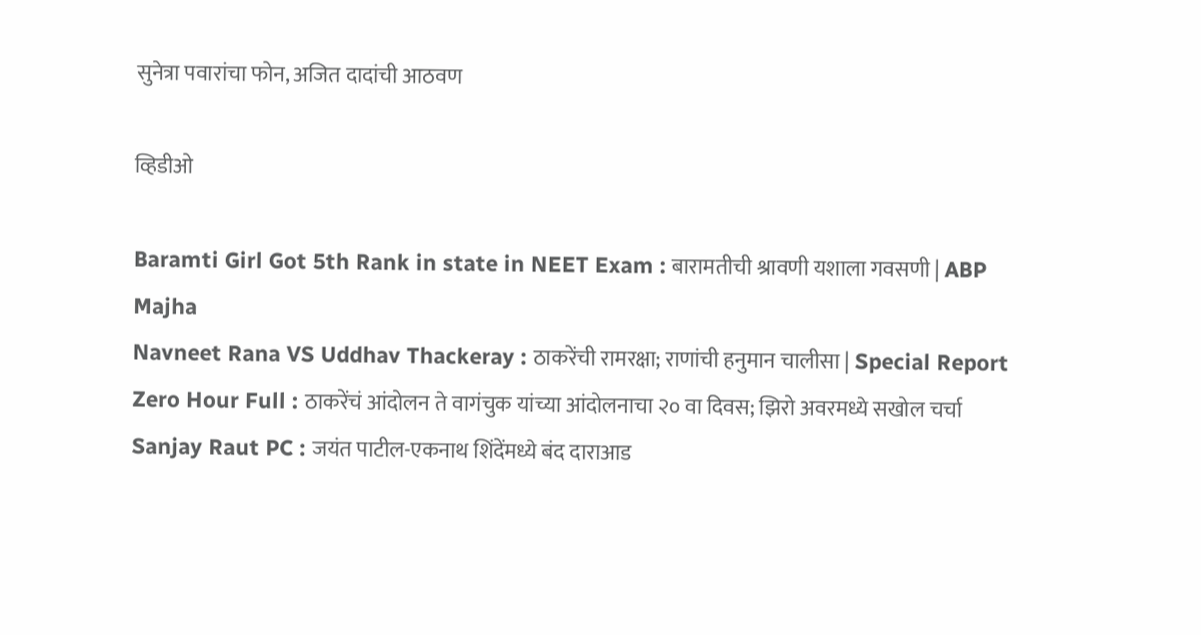सुनेत्रा पवारांचा फोन, अजित दादांची आठवण

व्हिडीओ

Baramti Girl Got 5th Rank in state in NEET Exam : बारामतीची श्रावणी यशाला गवसणी | ABP Majha
Navneet Rana VS Uddhav Thackeray : ठाकरेंची रामरक्षा; राणांची हनुमान चालीसा | Special Report
Zero Hour Full : ठाकरेंचं आंदोलन ते वागंचुक यांच्या आंदोलनाचा २० वा दिवस; झिरो अवरमध्ये सखोल चर्चा
Sanjay Raut PC : जयंत पाटील-एकनाथ शिंदेंमध्ये बंद दाराआड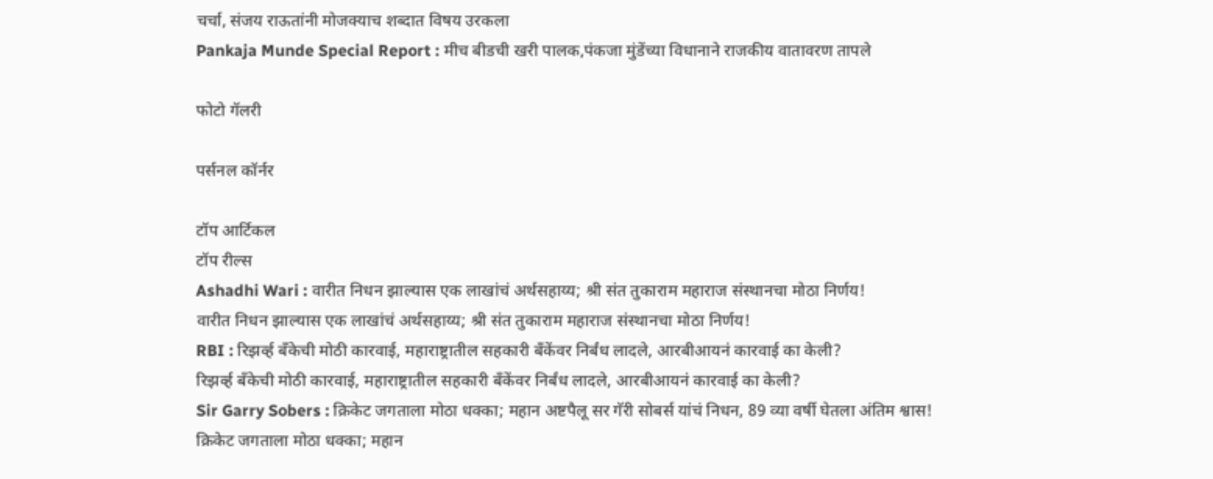चर्चा, संजय राऊतांनी मोजक्याच शब्दात विषय उरकला
Pankaja Munde Special Report : मीच बीडची खरी पालक,पंकजा मुंडेंच्या विधानाने राजकीय वातावरण तापले

फोटो गॅलरी

पर्सनल कॉर्नर

टॉप आर्टिकल
टॉप रील्स
Ashadhi Wari : वारीत निधन झाल्यास एक लाखांचं अर्थसहाय्य; श्री संत तुकाराम महाराज संस्थानचा मोठा निर्णय!
वारीत निधन झाल्यास एक लाखांचं अर्थसहाय्य; श्री संत तुकाराम महाराज संस्थानचा मोठा निर्णय!
RBI : रिझर्व्ह बँकेची मोठी कारवाई, महाराष्ट्रातील सहकारी बँकेंवर निर्बंध लादले, आरबीआयनं कारवाई का केली?
रिझर्व्ह बँकेची मोठी कारवाई, महाराष्ट्रातील सहकारी बँकेंवर निर्बंध लादले, आरबीआयनं कारवाई का केली?
Sir Garry Sobers : क्रिकेट जगताला मोठा धक्का; महान अष्टपैलू सर गॅरी सोबर्स यांचं निधन, 89 व्या वर्षी घेतला अंतिम श्वास!
क्रिकेट जगताला मोठा धक्का; महान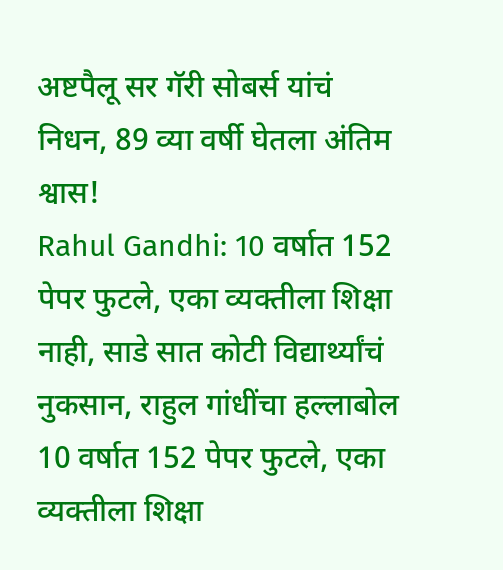अष्टपैलू सर गॅरी सोबर्स यांचं निधन, 89 व्या वर्षी घेतला अंतिम श्वास!
Rahul Gandhi: 10 वर्षात 152 पेपर फुटले, एका व्यक्तीला शिक्षा नाही, साडे सात कोटी विद्यार्थ्यांचं नुकसान, राहुल गांधींचा हल्लाबोल
10 वर्षात 152 पेपर फुटले, एका व्यक्तीला शिक्षा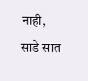नाही, साडे सात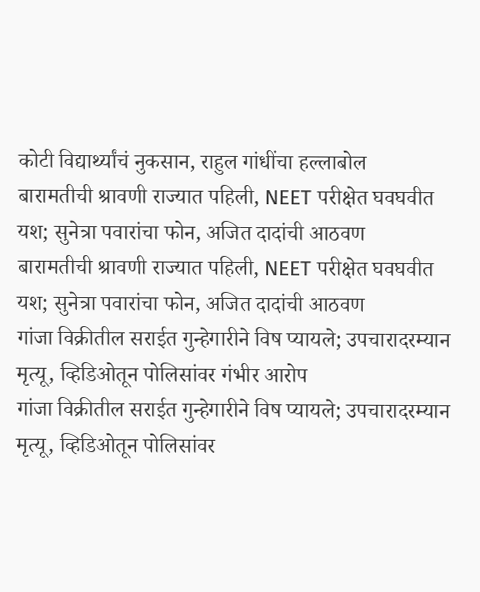कोटी विद्यार्थ्यांचं नुकसान, राहुल गांधींचा हल्लाबोल
बारामतीची श्रावणी राज्यात पहिली, NEET परीक्षेत घवघवीत यश; सुनेत्रा पवारांचा फोन, अजित दादांची आठवण
बारामतीची श्रावणी राज्यात पहिली, NEET परीक्षेत घवघवीत यश; सुनेत्रा पवारांचा फोन, अजित दादांची आठवण
गांजा विक्रीतील सराईत गुन्हेगारीने विष प्यायले; उपचारादरम्यान मृत्यू, व्हिडिओतून पोलिसांवर गंभीर आरोप
गांजा विक्रीतील सराईत गुन्हेगारीने विष प्यायले; उपचारादरम्यान मृत्यू, व्हिडिओतून पोलिसांवर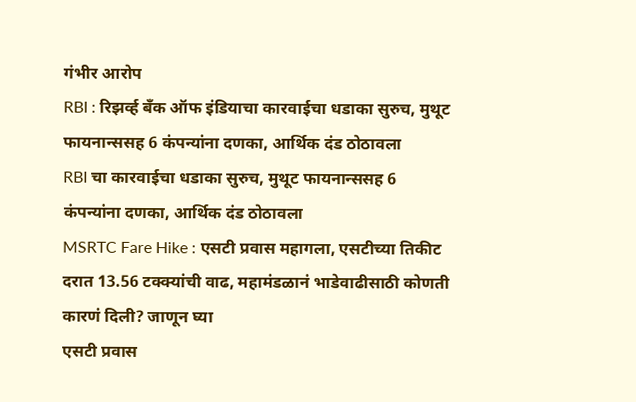गंभीर आरोप
RBI : रिझर्व्ह बँक ऑफ इंडियाचा कारवाईचा धडाका सुरुच, मुथूट फायनान्ससह 6 कंपन्यांना दणका, आर्थिक दंड ठोठावला
RBI चा कारवाईचा धडाका सुरुच, मुथूट फायनान्ससह 6 कंपन्यांना दणका, आर्थिक दंड ठोठावला
MSRTC Fare Hike : एसटी प्रवास महागला, एसटीच्या तिकीट दरात 13.56 टक्क्यांची वाढ, महामंडळानं भाडेवाढीसाठी कोणती कारणं दिली? जाणून घ्या
एसटी प्रवास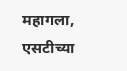महागला, एसटीच्या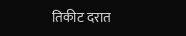तिकीट दरात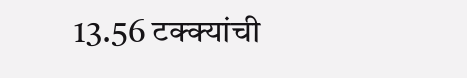13.56 टक्क्यांची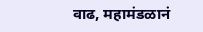वाढ, महामंडळानं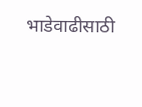भाडेवाढीसाठी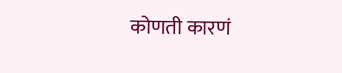कोणती कारणं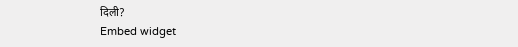दिली?
Embed widget